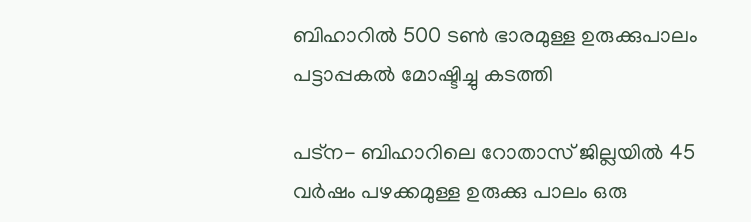ബിഹാറില്‍ 500 ടണ്‍ ഭാരമുള്ള ഉരുക്കുപാലം പട്ടാപ്പകല്‍ മോഷ്ടിച്ചു കടത്തി

പട്‌ന- ബിഹാറിലെ റോതാസ് ജില്ലയില്‍ 45 വര്‍ഷം പഴക്കമുള്ള ഉരുക്കു പാലം ഒരു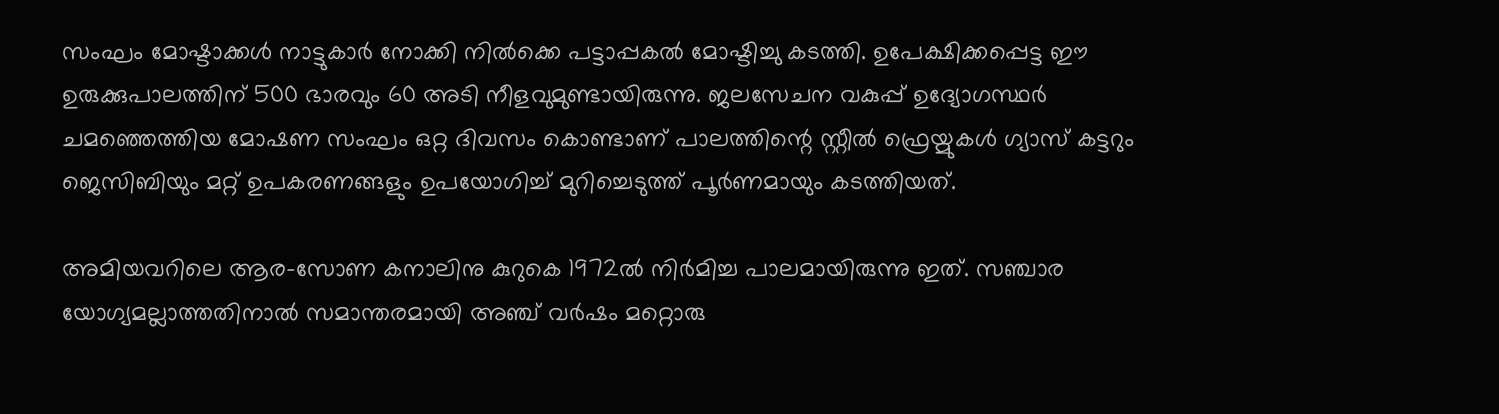സംഘം മോഷ്ടാക്കള്‍ നാട്ടുകാര്‍ നോക്കി നില്‍ക്കെ പട്ടാപ്പകല്‍ മോഷ്ടിച്ചു കടത്തി. ഉപേക്ഷിക്കപ്പെട്ട ഈ ഉരുക്കുപാലത്തിന് 500 ഭാരവും 60 അടി നീളവുമുണ്ടായിരുന്നു. ജലസേചന വകുപ്പ് ഉദ്യോഗസ്ഥര്‍ ചമഞ്ഞെത്തിയ മോഷണ സംഘം ഒറ്റ ദിവസം കൊണ്ടാണ് പാലത്തിന്റെ സ്റ്റീല്‍ ഫ്രെയ്മുകള്‍ ഗ്യാസ് കട്ടറും ജെസിബിയും മറ്റ് ഉപകരണങ്ങളും ഉപയോഗിച്ച് മുറിച്ചെടുത്ത് പൂര്‍ണമായും കടത്തിയത്.

അമിയവറിലെ ആര-സോണ കനാലിനു കുറുകെ 1972ല്‍ നിര്‍മിച്ച പാലമായിരുന്നു ഇത്. സഞ്ചാര യോഗ്യമല്ലാത്തതിനാല്‍ സമാന്തരമായി അഞ്ച് വര്‍ഷം മറ്റൊരു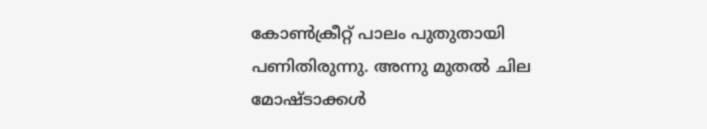കോണ്‍ക്രീറ്റ് പാലം പുതുതായി പണിതിരുന്നു. അന്നു മുതല്‍ ചില മോഷ്ടാക്കള്‍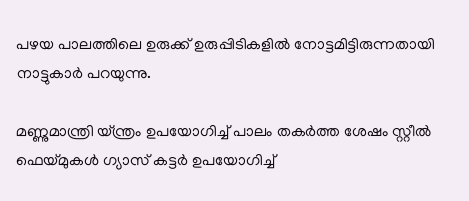പഴയ പാലത്തിലെ ഉരുക്ക് ഉരുപ്പിടികളില്‍ നോട്ടമിട്ടിരുന്നതായി നാട്ടുകാര്‍ പറയുന്നു.

മണ്ണുമാന്ത്രി യ്ന്ത്രം ഉപയോഗിച്ച് പാലം തകര്‍ത്ത ശേഷം സ്റ്റീല്‍ ഫെയ്മുകള്‍ ഗ്യാസ് കട്ടര്‍ ഉപയോഗിച്ച്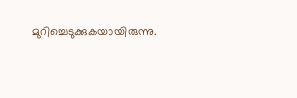മുറിച്ചെടുക്കുകയായിരുന്നു.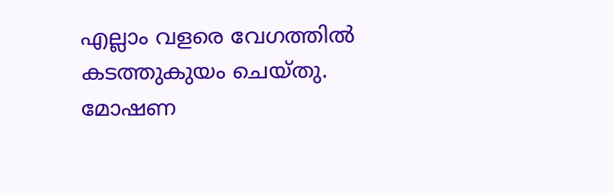എല്ലാം വളരെ വേഗത്തില്‍ കടത്തുകുയം ചെയ്തു. മോഷണ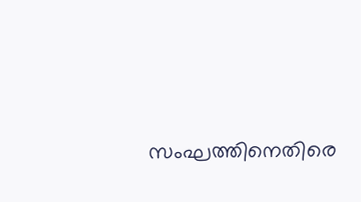സംഘത്തിനെതിരെ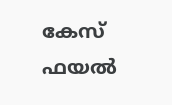കേസ് ഫയല്‍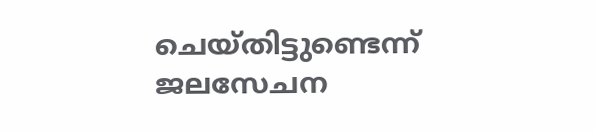ചെയ്തിട്ടുണ്ടെന്ന് ജലസേചന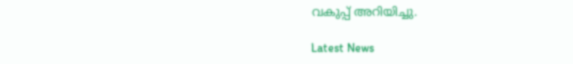വകുപ്പ് അറിയിച്ചു.

Latest News